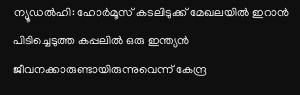ന്യൂഡൽഹി: ഹോർമൂസ് കടലിടുക്ക് മേഖലയിൽ ഇറാൻ പിടിച്ചെടുത്ത കപ്പലിൽ ഒരു ഇന്ത്യൻ ജീവനക്കാരുണ്ടായിരുന്നുവെന്ന് കേന്ദ്ര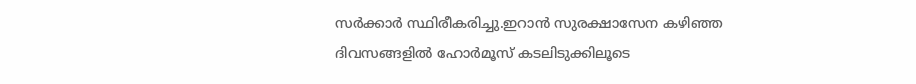സർക്കാർ സ്ഥിരീകരിച്ചു.ഇറാൻ സുരക്ഷാസേന കഴിഞ്ഞ ദിവസങ്ങളിൽ ഹോർമൂസ് കടലിടുക്കിലൂടെ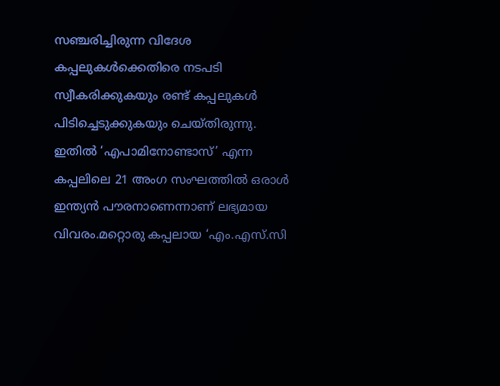സഞ്ചരിച്ചിരുന്ന വിദേശ കപ്പലുകൾക്കെതിരെ നടപടി സ്വീകരിക്കുകയും രണ്ട് കപ്പലുകൾ പിടിച്ചെടുക്കുകയും ചെയ്തിരുന്നു. ഇതിൽ ‘എപാമിനോണ്ടാസ്’ എന്ന കപ്പലിലെ 21 അംഗ സംഘത്തിൽ ഒരാൾ ഇന്ത്യൻ പൗരനാണെന്നാണ് ലഭ്യമായ വിവരം.മറ്റൊരു കപ്പലായ ‘എം.എസ്.സി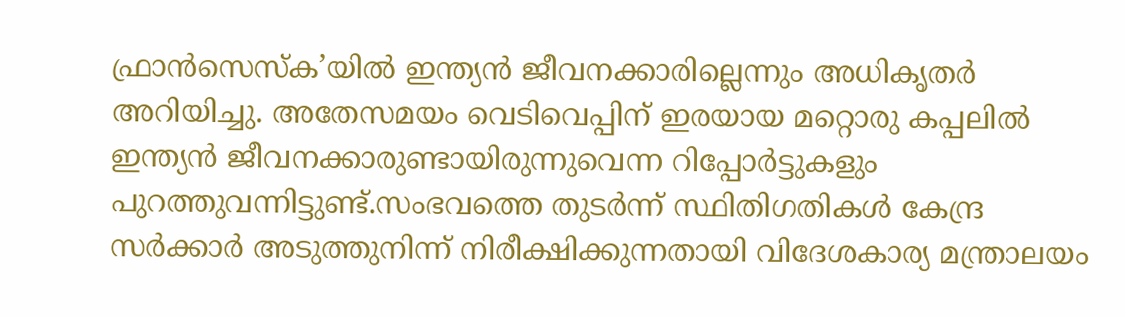ഫ്രാൻസെസ്ക’യിൽ ഇന്ത്യൻ ജീവനക്കാരില്ലെന്നും അധികൃതർ അറിയിച്ചു. അതേസമയം വെടിവെപ്പിന് ഇരയായ മറ്റൊരു കപ്പലിൽ ഇന്ത്യൻ ജീവനക്കാരുണ്ടായിരുന്നുവെന്ന റിപ്പോർട്ടുകളും പുറത്തുവന്നിട്ടുണ്ട്.സംഭവത്തെ തുടർന്ന് സ്ഥിതിഗതികൾ കേന്ദ്ര സർക്കാർ അടുത്തുനിന്ന് നിരീക്ഷിക്കുന്നതായി വിദേശകാര്യ മന്ത്രാലയം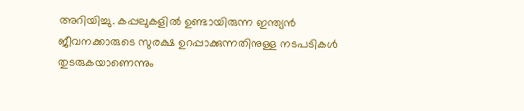അറിയിച്ചു. കപ്പലുകളിൽ ഉണ്ടായിരുന്ന ഇന്ത്യൻ ജീവനക്കാരുടെ സുരക്ഷ ഉറപ്പാക്കുന്നതിനുള്ള നടപടികൾ തുടരുകയാണെന്നും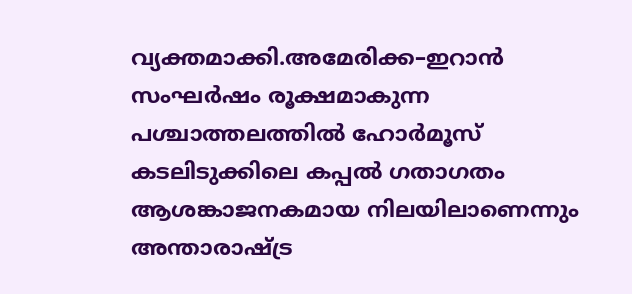വ്യക്തമാക്കി.അമേരിക്ക–ഇറാൻ സംഘർഷം രൂക്ഷമാകുന്ന പശ്ചാത്തലത്തിൽ ഹോർമൂസ് കടലിടുക്കിലെ കപ്പൽ ഗതാഗതം ആശങ്കാജനകമായ നിലയിലാണെന്നും അന്താരാഷ്ട്ര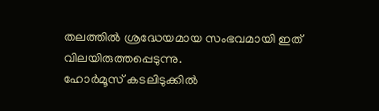തലത്തിൽ ശ്രദ്ധേയമായ സംഭവമായി ഇത് വിലയിരുത്തപ്പെടുന്നു.
ഹോർമൂസ് കടലിടുക്കിൽ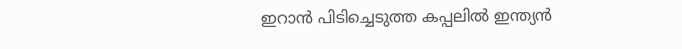ഇറാൻ പിടിച്ചെടുത്ത കപ്പലിൽ ഇന്ത്യൻ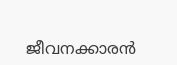ജീവനക്കാരൻ